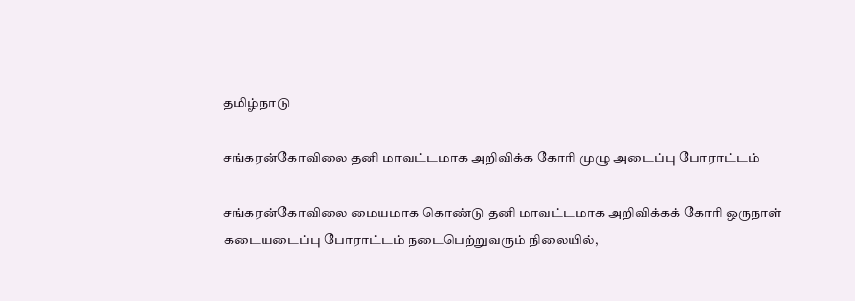தமிழ்நாடு

சங்கரன்கோவிலை தனி மாவட்டமாக அறிவிக்க கோரி முழு அடைப்பு போராட்டம்

சங்கரன்கோவிலை மையமாக கொண்டு தனி மாவட்டமாக அறிவிக்கக் கோரி ஒருநாள் கடையடைப்பு போராட்டம் நடைபெற்றுவரும் நிலையில்,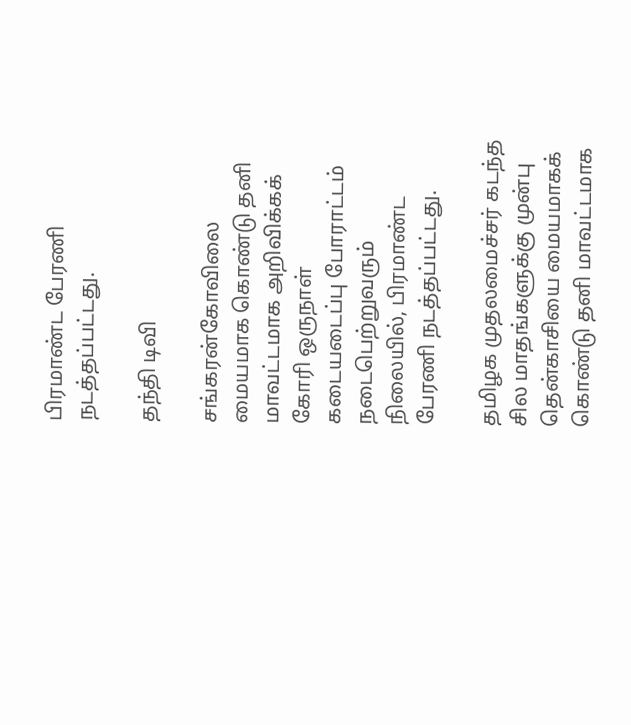பிரமாண்ட பேரணி நடத்தப்பட்டது.

தந்தி டிவி

சங்கரன்கோவிலை மையமாக கொண்டு தனி மாவட்டமாக அறிவிக்கக் கோரி ஒருநாள் கடையடைப்பு போராட்டம் நடைபெற்றுவரும் நிலையில், பிரமாண்ட பேரணி நடத்தப்பட்டது.

தமிழக முதலமைச்சர் கடந்த சில மாதங்களுக்கு முன்பு தென்காசியை மையமாகக் கொண்டு தனி மாவட்டமாக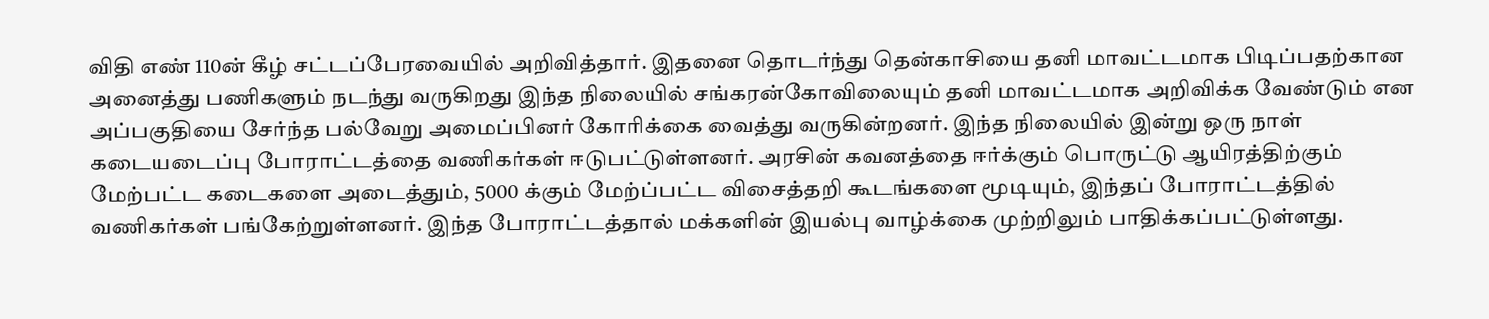விதி எண் 110ன் கீழ் சட்டப்பேரவையில் அறிவித்தார். இதனை தொடர்ந்து தென்காசியை தனி மாவட்டமாக பிடிப்பதற்கான அனைத்து பணிகளும் நடந்து வருகிறது இந்த நிலையில் சங்கரன்கோவிலையும் தனி மாவட்டமாக அறிவிக்க வேண்டும் என அப்பகுதியை சேர்ந்த பல்வேறு அமைப்பினர் கோரிக்கை வைத்து வருகின்றனர். இந்த நிலையில் இன்று ஒரு நாள் கடையடைப்பு போராட்டத்தை வணிகர்கள் ஈடுபட்டுள்ளனர். அரசின் கவனத்தை ஈர்க்கும் பொருட்டு ஆயிரத்திற்கும் மேற்பட்ட கடைகளை அடைத்தும், 5000 க்கும் மேற்ப்பட்ட விசைத்தறி கூடங்களை மூடியும், இந்தப் போராட்டத்தில் வணிகர்கள் பங்கேற்றுள்ளனர். இந்த போராட்டத்தால் மக்களின் இயல்பு வாழ்க்கை முற்றிலும் பாதிக்கப்பட்டுள்ளது.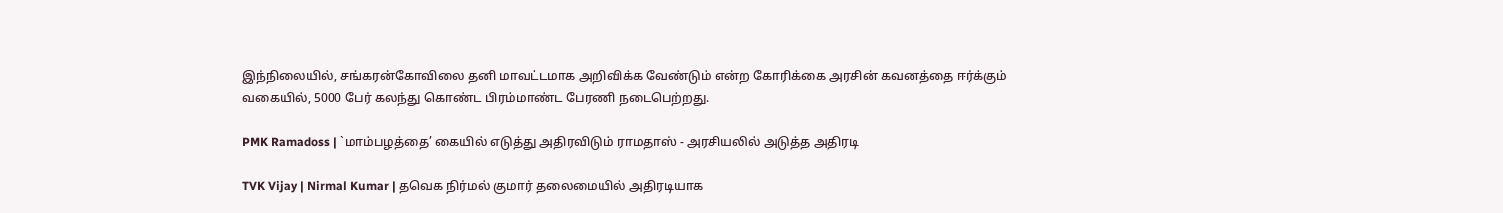இந்நிலையில், சங்கரன்கோவிலை தனி மாவட்டமாக அறிவிக்க வேண்டும் என்ற கோரிக்கை அரசின் கவனத்தை ஈர்க்கும் வகையில், 5000 பேர் கலந்து கொண்ட பிரம்மாண்ட பேரணி நடைபெற்றது.

PMK Ramadoss | `மாம்பழத்தை’ கையில் எடுத்து அதிரவிடும் ராமதாஸ் - அரசியலில் அடுத்த அதிரடி

TVK Vijay | Nirmal Kumar | தவெக நிர்மல் குமார் தலைமையில் அதிரடியாக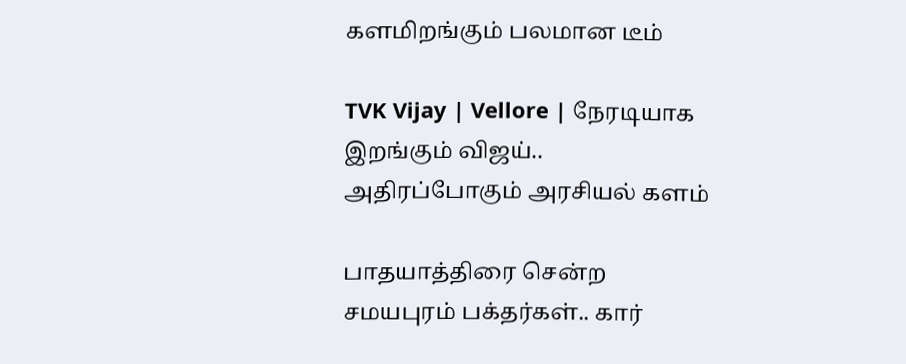களமிறங்கும் பலமான டீம்

TVK Vijay | Vellore | நேரடியாக இறங்கும் விஜய்.. அதிரப்போகும் அரசியல் களம்

பாதயாத்திரை சென்ற சமயபுரம் பக்தர்கள்.. கார்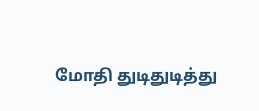மோதி துடிதுடித்து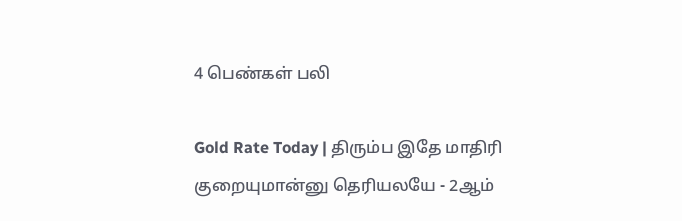4 பெண்கள் பலி

Gold Rate Today | திரும்ப இதே மாதிரி குறையுமான்னு தெரியலயே - 2ஆம்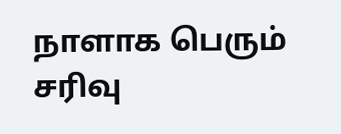நாளாக பெரும் சரிவு